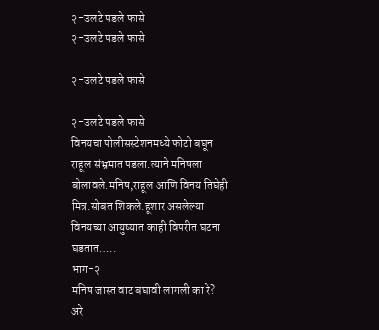२-उलटे पडले फासे
२-उलटे पडले फासे

२-उलटे पडले फासे

२-उलटे पडले फासे
विनयचा पोलीसस्टेशनमध्ये फोटो बघून राहूल संभ्रमात पडला.त्याने मनिषला बोलावले.मनिष,राहूल आणि विनय तिघेही मित्र.सोबत शिकले.हूशार असलेल्या विनयच्या आयुष्यात काही विपरीत घटना घडतात…..
भाग-२
मनिष जास्त वाट बघावी लागली का रे?
अरे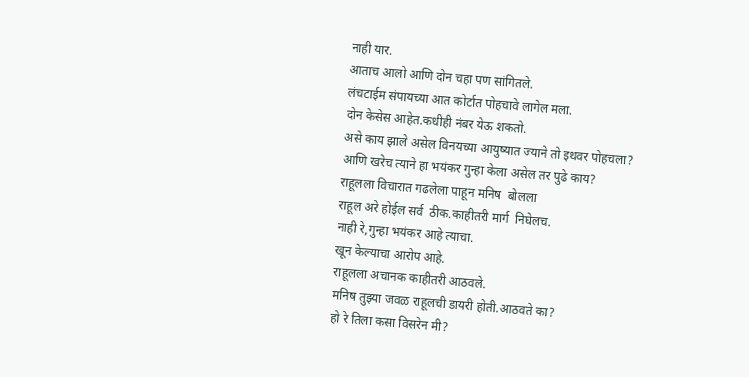नाही यार.
आताच आलो आणि दोन चहा पण सांगितले.
लंचटाईम संपायच्या आत कोर्टात पोहचावे लागेल मला.
दोन केसेस आहेत.कधीही नंबर येऊ शकतो.
असे काय झाले असेल विनयच्या आयुष्यात ज्याने तो इथवर पोहचला?
आणि खरेच त्याने हा भयंकर गुन्हा केला असेल तर पुढे काय?
राहूलला विचारात गढलेला पाहून मनिष  बोलला
राहूल अरे होईल सर्व  ठीक.काहीतरी मार्ग  निघेलच.
नाही रे,गुन्हा भयंकर आहे त्याचा.
खून केल्याचा आरोप आहे.
राहूलला अचानक काहीतरी आठवले.
मनिष तुझ्या जवळ राहूलची डायरी होती.आठवते का?
हो रे तिला कसा विसरेन मी?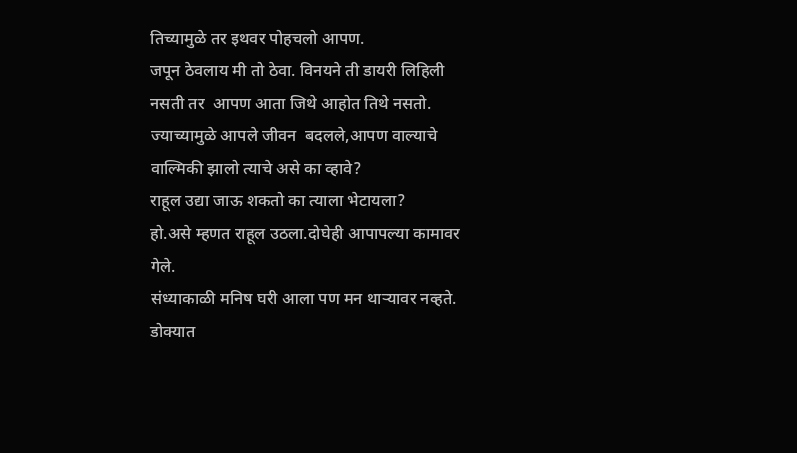तिच्यामुळे तर इथवर पोहचलो आपण.
जपून ठेवलाय मी तो ठेवा. विनयने ती डायरी लिहिली नसती तर  आपण आता जिथे आहोत तिथे नसतो.
ज्याच्यामुळे आपले जीवन  बदलले,आपण वाल्याचे वाल्मिकी झालो त्याचे असे का व्हावे?
राहूल उद्या जाऊ शकतो का त्याला भेटायला?
हो.असे म्हणत राहूल उठला.दोघेही आपापल्या कामावर गेले.
संध्याकाळी मनिष घरी आला पण मन थाऱ्यावर नव्हते.
डोक्यात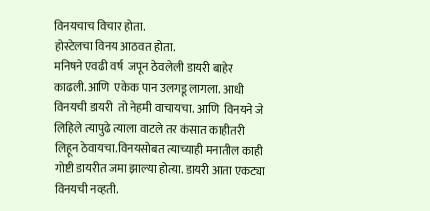विनयचाच विचार होता.
होस्टेलचा विनय आठवत होता.
मनिषने एवढी वर्ष  जपून ठेवलेली डायरी बाहेर काढली.आणि  एकेक पान उलगडू लागला. आधी विनयची डायरी  तो नेहमी वाचायचा. आणि  विनयने जे लिहिले त्यापुढे त्याला वाटले तर कंसात काहीतरी लिहून ठेवायचा.विनयसोबत त्याच्याही मनातील काही गोष्टी डायरीत जमा झाल्या होत्या. डायरी आता एकट्या विनयची नव्हती.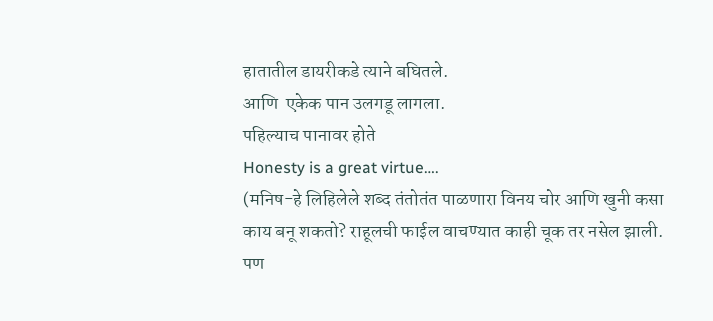हातातील डायरीकडे त्याने बघितले.
आणि  एकेक पान उलगडू लागला.
पहिल्याच पानावर होते
Honesty is a great virtue….
(मनिष-हे लिहिलेले शब्द तंतोतंत पाळणारा विनय चोर आणि खुनी कसा काय बनू शकतो? राहूलची फाईल वाचण्यात काही चूक तर नसेल झाली. पण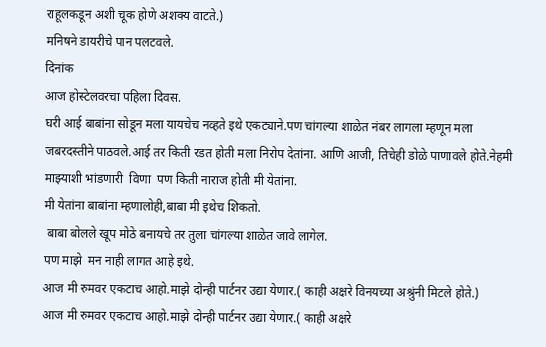राहूलकडून अशी चूक होणे अशक्य वाटते.)
मनिषने डायरीचे पान पलटवले.
दिनांक
आज होस्टेलवरचा पहिला दिवस.
घरी आई बाबांना सोडून मला यायचेच नव्हते इथे एकट्याने.पण चांगल्या शाळेत नंबर लागला म्हणून मला जबरदस्तीने पाठवले.आई तर किती रडत होती मला निरोप देतांना. आणि आजी, तिचेही डोळे पाणावले होते.नेहमी माझ्याशी भांडणारी  विणा  पण किती नाराज होती मी येतांना.
मी येतांना बाबांना म्हणालोही,बाबा मी इथेच शिकतो.
 बाबा बोलले खूप मोठे बनायचे तर तुला चांगल्या शाळेत जावे लागेल.
पण माझे  मन नाही लागत आहे इथे.
आज मी रुमवर एकटाच आहो.माझे दोन्ही पार्टनर उद्या येणार.( काही अक्षरे विनयच्या अश्रुंनी मिटले होते.)
आज मी रुमवर एकटाच आहो.माझे दोन्ही पार्टनर उद्या येणार.( काही अक्षरे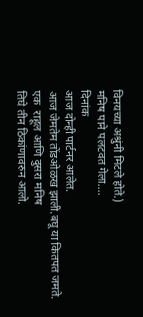विनयच्या अश्रुंनी मिटले होते.)
मनिष पाने पलटवत गेला….
दिनांक
आज दोन्ही पार्टनर आलेत.
आज जेमतेम तोंडओळख झाली.बघू या कितपत जमते.
एक  राहूल आणि दुसरा मनिष
तिघे तीन ठिकांणावरुन आलो.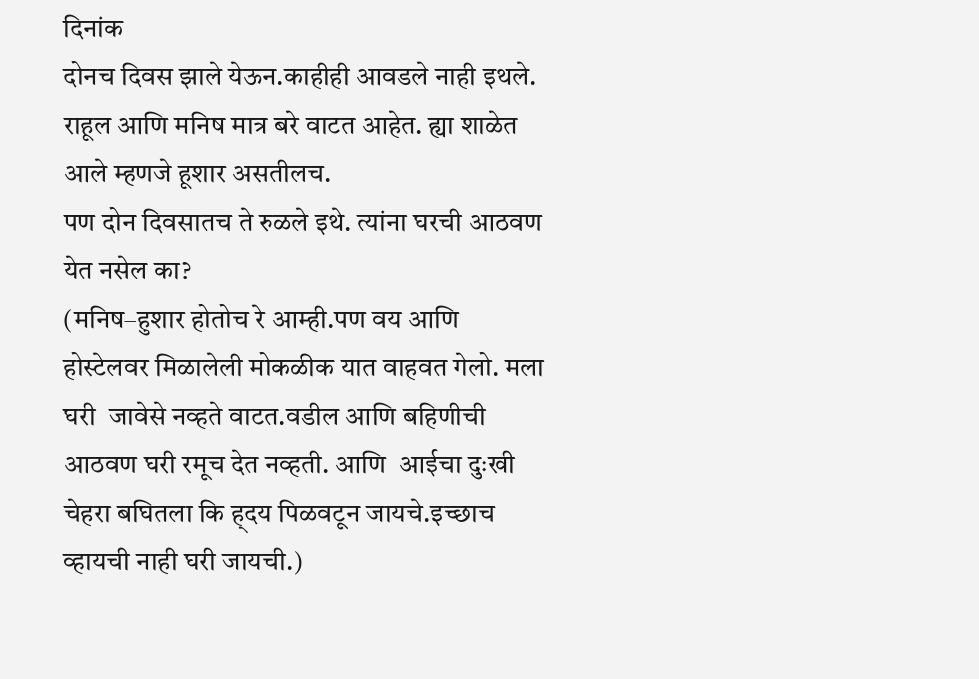दिनांक
दोनच दिवस झाले येऊन.काहीही आवडले नाही इथले.
राहूल आणि मनिष मात्र बरे वाटत आहेत. ह्या शाळेत आले म्हणजे हूशार असतीलच.
पण दोन दिवसातच ते रुळले इथे. त्यांना घरची आठवण येत नसेल का?
(मनिष–हुशार होतोच रे आम्ही.पण वय आणि होस्टेलवर मिळालेली मोकळीक यात वाहवत गेलो. मला घरी  जावेसे नव्हते वाटत.वडील आणि बहिणीची आठवण घरी रमूच देत नव्हती. आणि  आईचा दुःखी चेहरा बघितला कि ह्दय पिळवटून जायचे.इच्छाच व्हायची नाही घरी जायची.)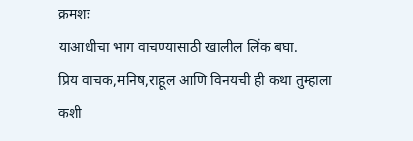क्रमशः
याआधीचा भाग वाचण्यासाठी खालील लिंक बघा.
प्रिय वाचक,मनिष,राहूल आणि विनयची ही कथा तुम्हाला कशी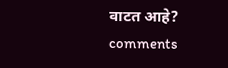वाटत आहे?
comments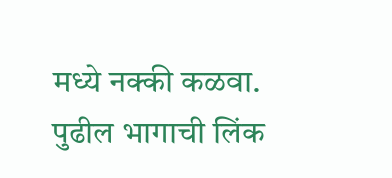मध्ये नक्की कळवा.
पुढील भागाची लिंक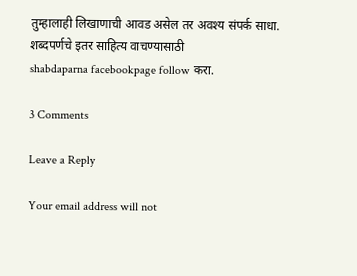तुम्हालाही लिखाणाची आवड असेल तर अवश्य संपर्क साधा.
शब्दपर्णचे इतर साहित्य वाचण्यासाठी
shabdaparna facebookpage follow करा.

3 Comments

Leave a Reply

Your email address will not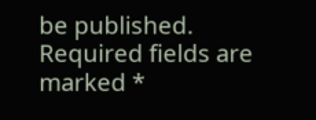be published. Required fields are marked *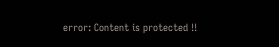error: Content is protected !!